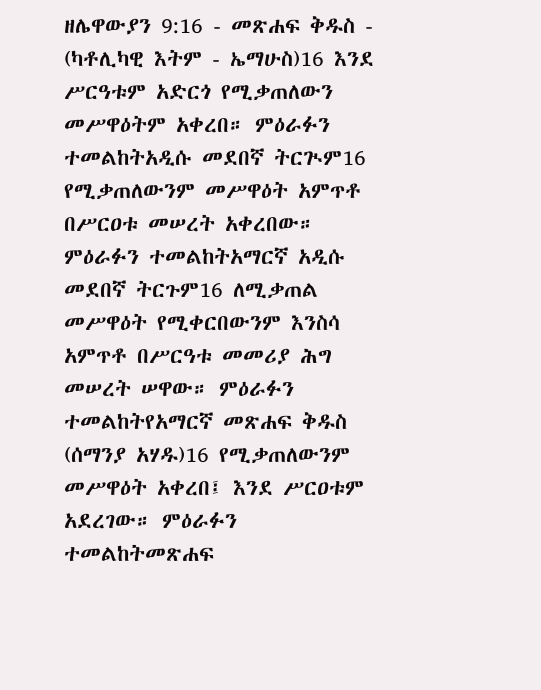ዘሌዋውያን 9:16 - መጽሐፍ ቅዱስ - (ካቶሊካዊ እትም - ኤማሁስ)16 እንደ ሥርዓቱም አድርጎ የሚቃጠለውን መሥዋዕትም አቀረበ። ምዕራፉን ተመልከትአዲሱ መደበኛ ትርጒም16 የሚቃጠለውንም መሥዋዕት አምጥቶ በሥርዐቱ መሠረት አቀረበው። ምዕራፉን ተመልከትአማርኛ አዲሱ መደበኛ ትርጉም16 ለሚቃጠል መሥዋዕት የሚቀርበውንም እንስሳ አምጥቶ በሥርዓቱ መመሪያ ሕግ መሠረት ሠዋው። ምዕራፉን ተመልከትየአማርኛ መጽሐፍ ቅዱስ (ሰማንያ አሃዱ)16 የሚቃጠለውንም መሥዋዕት አቀረበ፤ እንደ ሥርዐቱም አደረገው። ምዕራፉን ተመልከትመጽሐፍ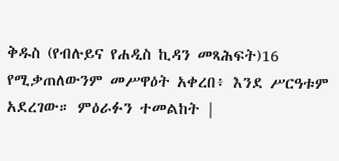ቅዱስ (የብሉይና የሐዲስ ኪዳን መጻሕፍት)16 የሚቃጠለውንም መሥዋዕት አቀረበ፥ እንደ ሥርዓቱም አደረገው። ምዕራፉን ተመልከት |